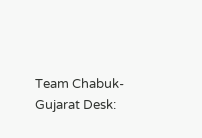Team Chabuk-Gujarat Desk: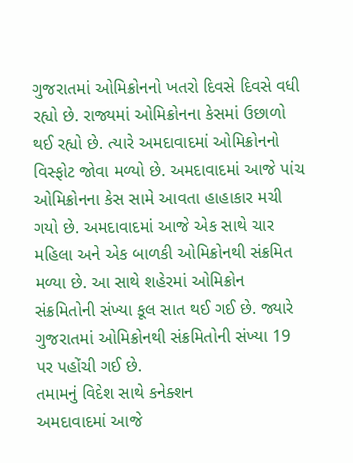ગુજરાતમાં ઓમિક્રોનનો ખતરો દિવસે દિવસે વધી રહ્યો છે. રાજ્યમાં ઓમિક્રોનના કેસમાં ઉછાળો થઈ રહ્યો છે. ત્યારે અમદાવાદમાં ઓમિક્રોનનો વિસ્ફોટ જોવા મળ્યો છે. અમદાવાદમાં આજે પાંચ ઓમિક્રોનના કેસ સામે આવતા હાહાકાર મચી ગયો છે. અમદાવાદમાં આજે એક સાથે ચાર મહિલા અને એક બાળકી ઓમિક્રોનથી સંક્રમિત મળ્યા છે. આ સાથે શહેરમાં ઓમિક્રોન સંક્રમિતોની સંખ્યા કૂલ સાત થઈ ગઈ છે. જ્યારે ગુજરાતમાં ઓમિક્રોનથી સંક્રમિતોની સંખ્યા 19 પર પહોંચી ગઈ છે.
તમામનું વિદેશ સાથે કનેક્શન
અમદાવાદમાં આજે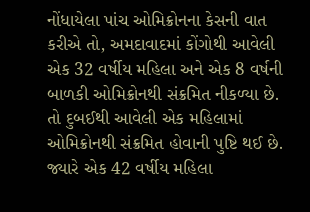નોંધાયેલા પાંચ ઓમિક્રોનના કેસની વાત કરીએ તો, અમદાવાદમાં કોંગોથી આવેલી એક 32 વર્ષીય મહિલા અને એક 8 વર્ષની બાળકી ઓમિક્રોનથી સંક્રમિત નીકળ્યા છે. તો દુબઈથી આવેલી એક મહિલામાં ઓમિક્રોનથી સંક્રમિત હોવાની પુષ્ટિ થઈ છે. જ્યારે એક 42 વર્ષીય મહિલા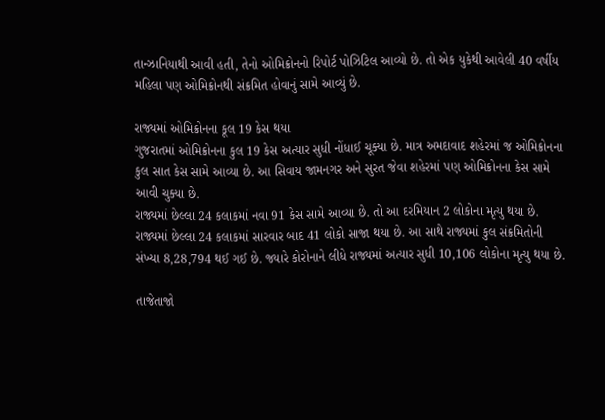તાન્ઝાનિયાથી આવી હતી, તેનો ઓમિક્રોનનો રિપોર્ટ પોઝિટિલ આવ્યો છે. તો એક યુકેથી આવેલી 40 વર્ષીય મહિલા પણ ઓમિક્રોનથી સંક્રમિત હોવાનું સામે આવ્યું છે.

રાજ્યમાં ઓમિક્રોનના કૂલ 19 કેસ થયા
ગુજરાતમાં ઓમિક્રોનના કુલ 19 કેસ અત્યાર સુધી નોંધાઈ ચૂક્યા છે. માત્ર અમદાવાદ શહેરમાં જ ઓમિક્રોનના કુલ સાત કેસ સામે આવ્યા છે. આ સિવાય જામનગર અને સુરત જેવા શહેરમાં પણ ઓમિક્રોનના કેસ સામે આવી ચુક્યા છે.
રાજ્યમાં છેલ્લા 24 કલાકમાં નવા 91 કેસ સામે આવ્યા છે. તો આ દરમિયાન 2 લોકોના મૃત્યુ થયા છે. રાજ્યમાં છેલ્લા 24 કલાકમાં સારવાર બાદ 41 લોકો સાજા થયા છે. આ સાથે રાજ્યમાં કુલ સંક્રમિતોની સંખ્યા 8,28,794 થઈ ગઈ છે. જ્યારે કોરોનાને લીધે રાજ્યમાં અત્યાર સુધી 10,106 લોકોના મૃત્યુ થયા છે.

તાજેતાજો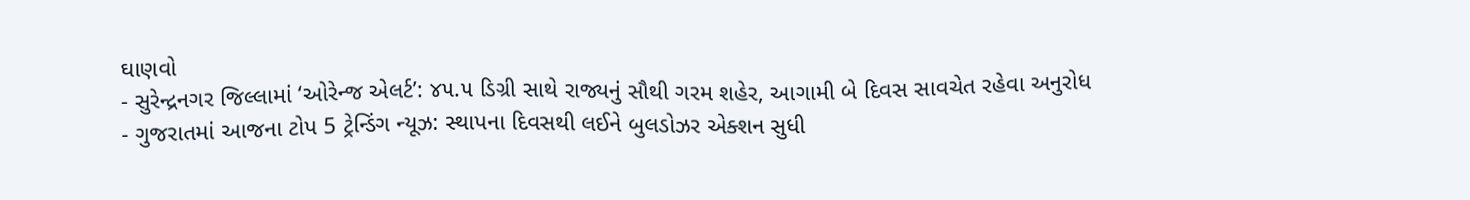ઘાણવો
- સુરેન્દ્રનગર જિલ્લામાં ‘ઓરેન્જ એલર્ટ’: ૪૫.૫ ડિગ્રી સાથે રાજ્યનું સૌથી ગરમ શહેર, આગામી બે દિવસ સાવચેત રહેવા અનુરોધ
- ગુજરાતમાં આજના ટોપ 5 ટ્રેન્ડિંગ ન્યૂઝ: સ્થાપના દિવસથી લઈને બુલડોઝર એક્શન સુધી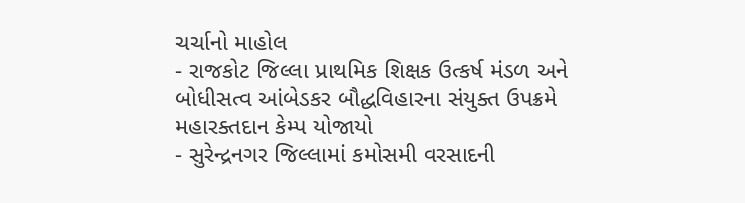ચર્ચાનો માહોલ
- રાજકોટ જિલ્લા પ્રાથમિક શિક્ષક ઉત્કર્ષ મંડળ અને બોધીસત્વ આંબેડકર બૌદ્ધવિહારના સંયુક્ત ઉપક્રમે મહારક્તદાન કેમ્પ યોજાયો
- સુરેન્દ્રનગર જિલ્લામાં કમોસમી વરસાદની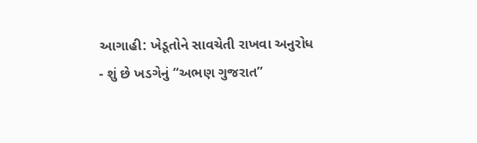આગાહી: ખેડૂતોને સાવચેતી રાખવા અનુરોધ
- શું છે ખડગેનું “અભણ ગુજરાત”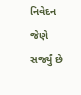નિવેદન જેણે સર્જ્યું છે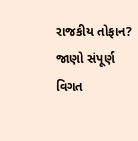રાજકીય તોફાન? જાણો સંપૂર્ણ વિગત